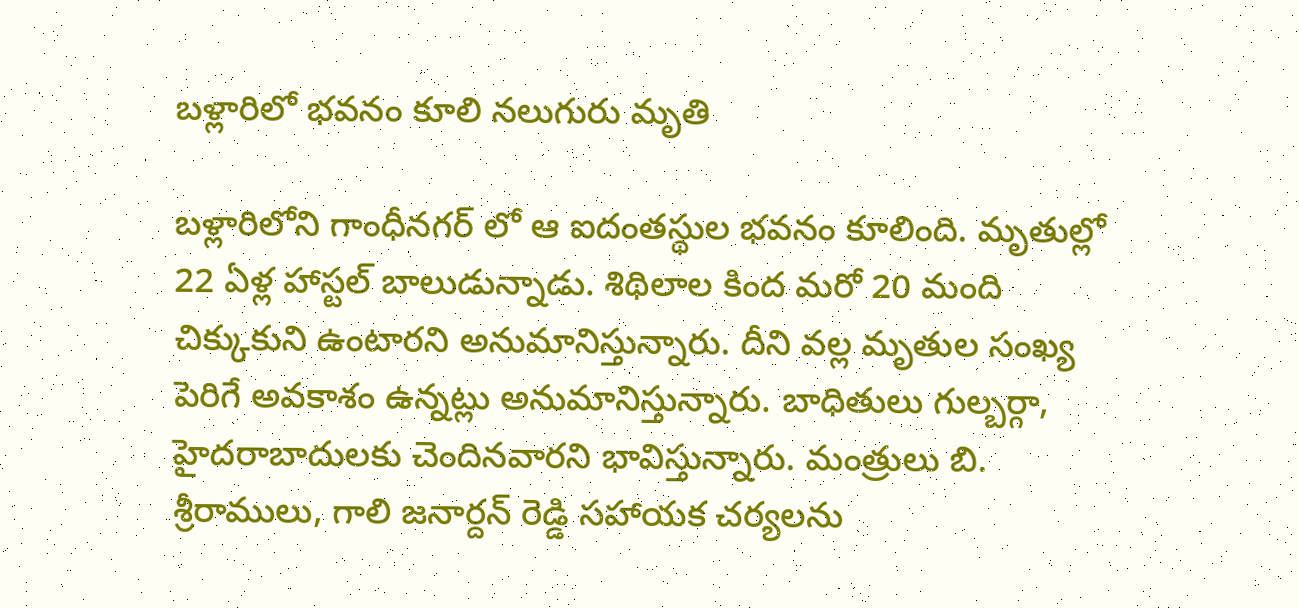బళ్లారిలో భవనం కూలి నలుగురు మృతి

బళ్లారిలోని గాంధీనగర్ లో ఆ ఐదంతస్థుల భవనం కూలింది. మృతుల్లో 22 ఏళ్ల హాస్టల్ బాలుడున్నాడు. శిథిలాల కింద మరో 20 మంది చిక్కుకుని ఉంటారని అనుమానిస్తున్నారు. దీని వల్ల మృతుల సంఖ్య పెరిగే అవకాశం ఉన్నట్లు అనుమానిస్తున్నారు. బాధితులు గుల్బర్గా, హైదరాబాదులకు చెందినవారని భావిస్తున్నారు. మంత్రులు బి. శ్రీరాములు, గాలి జనార్దన్ రెడ్డి సహాయక చర్యలను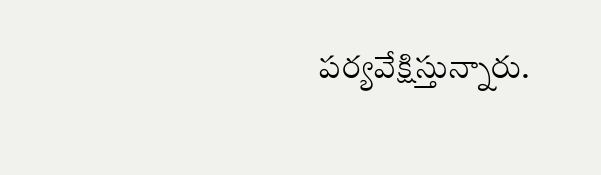పర్యవేక్షిస్తున్నారు.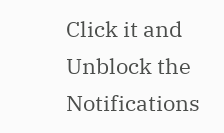Click it and Unblock the Notifications